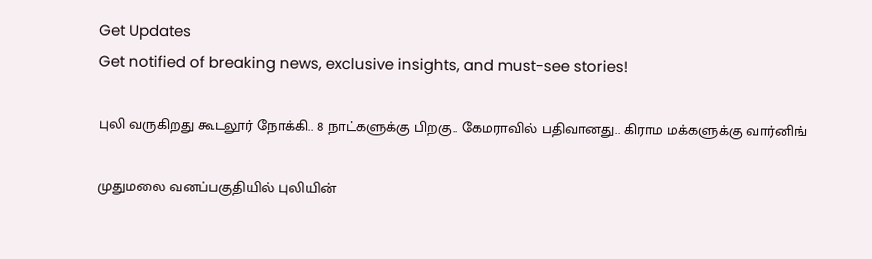Get Updates
Get notified of breaking news, exclusive insights, and must-see stories!

புலி வருகிறது கூடலூர் நோக்கி.. 8 நாட்களுக்கு பிறகு.. கேமராவில் பதிவானது.. கிராம மக்களுக்கு வார்னிங்

முதுமலை வனப்பகுதியில் புலியின்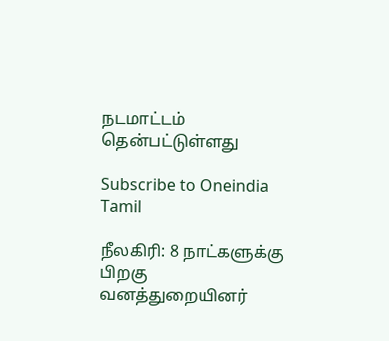நடமாட்டம் தென்பட்டுள்ளது

Subscribe to Oneindia Tamil

நீலகிரி: 8 நாட்களுக்கு பிறகு வனத்துறையினர்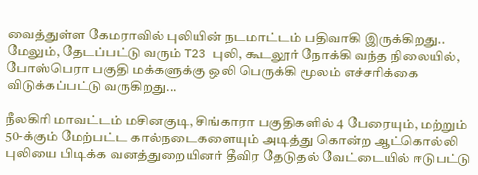வைத்துள்ள கேமராவில் புலியின் நடமாட்டம் பதிவாகி இருக்கிறது.. மேலும், தேடப்பட்டு வரும் T23 புலி, கூடலூர் நோக்கி வந்த நிலையில், போஸ்பெரா பகுதி மக்களுக்கு ஒலி பெருக்கி மூலம் எச்சரிக்கை விடுக்கப்பட்டு வருகிறது...

நீலகிரி மாவட்டம் மசினகுடி, சிங்காரா பகுதிகளில் 4 பேரையும், மற்றும் 50-க்கும் மேற்பட்ட கால்நடைகளையும் அடித்து கொன்ற ஆட்கொல்லி புலியை பிடிக்க வனத்துறையினர் தீவிர தேடுதல் வேட்டையில் ஈடுபட்டு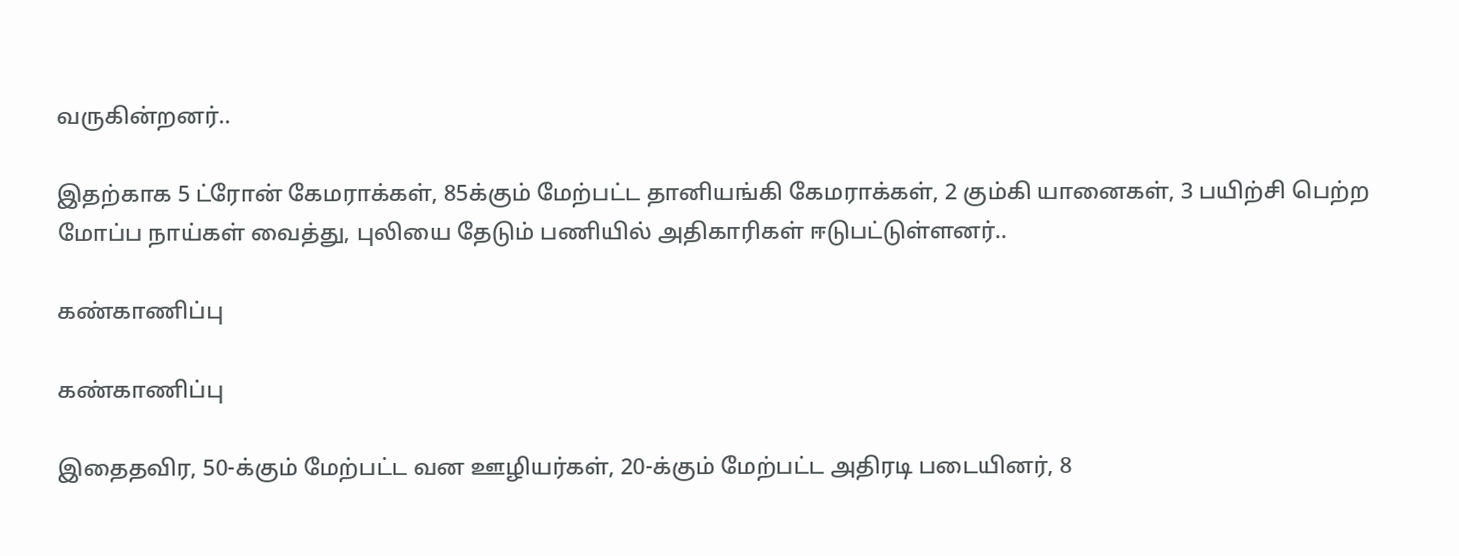வருகின்றனர்..

இதற்காக 5 ட்ரோன் கேமராக்கள், 85க்கும் மேற்பட்ட தானியங்கி கேமராக்கள், 2 கும்கி யானைகள், 3 பயிற்சி பெற்ற மோப்ப நாய்கள் வைத்து, புலியை தேடும் பணியில் அதிகாரிகள் ஈடுபட்டுள்ளனர்..

கண்காணிப்பு

கண்காணிப்பு

இதைதவிர, 50-க்கும் மேற்பட்ட வன ஊழியர்கள், 20-க்கும் மேற்பட்ட அதிரடி படையினர், 8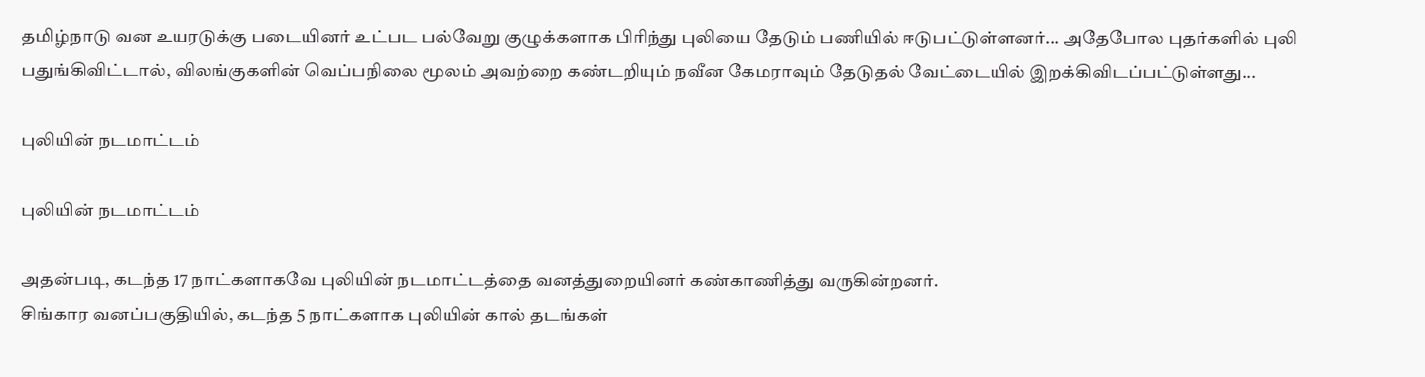தமிழ்நாடு வன உயரடுக்கு படையினர் உட்பட பல்வேறு குழுக்களாக பிரிந்து புலியை தேடும் பணியில் ஈடுபட்டுள்ளனர்... அதேபோல புதர்களில் புலி பதுங்கிவிட்டால், விலங்குகளின் வெப்பநிலை மூலம் அவற்றை கண்டறியும் நவீன கேமராவும் தேடுதல் வேட்டையில் இறக்கிவிடப்பட்டுள்ளது...

புலியின் நடமாட்டம்

புலியின் நடமாட்டம்

அதன்படி, கடந்த 17 நாட்களாகவே புலியின் நடமாட்டத்தை வனத்துறையினர் கண்காணித்து வருகின்றனர்.
சிங்கார வனப்பகுதியில், கடந்த 5 நாட்களாக புலியின் கால் தடங்கள்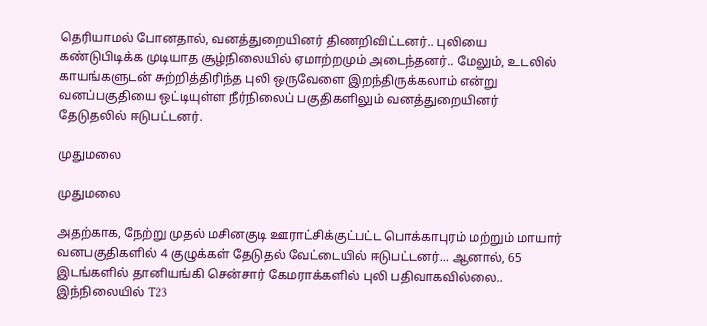தெரியாமல் போனதால், வனத்துறையினர் திணறிவிட்டனர்.. புலியை கண்டுபிடிக்க முடியாத சூழ்நிலையில் ஏமாற்றமும் அடைந்தனர்.. மேலும், உடலில் காயங்களுடன் சுற்றித்திரிந்த புலி ஒருவேளை இறந்திருக்கலாம் என்று வனப்பகுதியை ஒட்டியுள்ள நீர்நிலைப் பகுதிகளிலும் வனத்துறையினர் தேடுதலில் ஈடுபட்டனர்.

முதுமலை

முதுமலை

அதற்காக, நேற்று முதல் மசினகுடி ஊராட்சிக்குட்பட்ட பொக்காபுரம் மற்றும் மாயார் வனபகுதிகளில் 4 குழுக்கள் தேடுதல் வேட்டையில் ஈடுபட்டனர்... ஆனால், 65 இடங்களில் தானியங்கி சென்சார் கேமராக்களில் புலி பதிவாகவில்லை.. இந்நிலையில் T23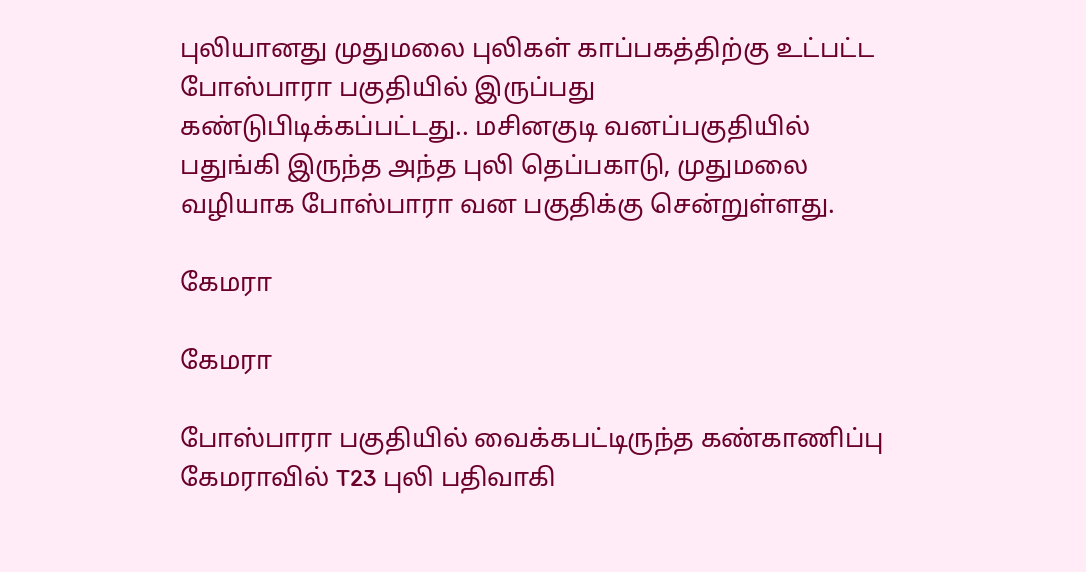புலியானது முதுமலை புலிகள் காப்பகத்திற்கு உட்பட்ட போஸ்பாரா பகுதியில் இருப்பது கண்டுபிடிக்கப்பட்டது.. மசினகுடி வனப்பகுதியில் பதுங்கி இருந்த அந்த புலி தெப்பகாடு, முதுமலை வழியாக போஸ்பாரா வன பகுதிக்கு சென்றுள்ளது.

கேமரா

கேமரா

போஸ்பாரா பகுதியில் வைக்கபட்டிருந்த கண்காணிப்பு கேமராவில் T23 புலி பதிவாகி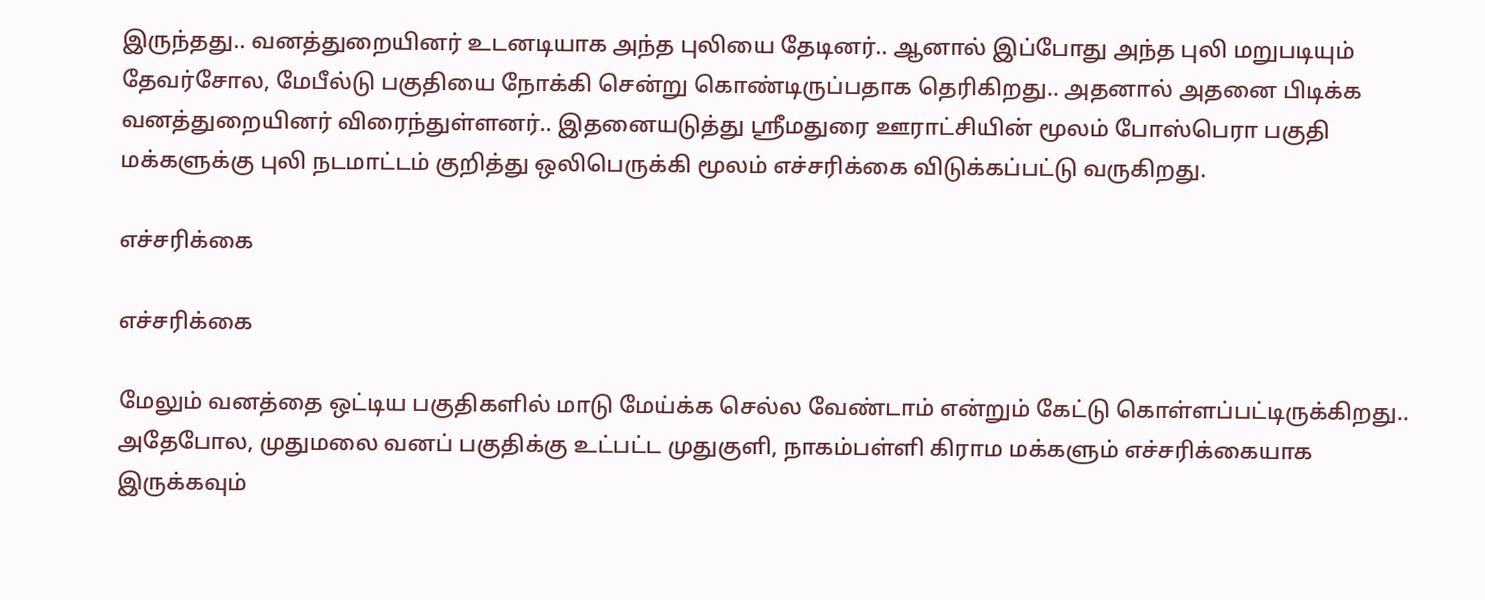இருந்தது.. வனத்துறையினர் உடனடியாக அந்த புலியை தேடினர்.. ஆனால் இப்போது அந்த புலி மறுபடியும் தேவர்சோல, மேபீல்டு பகுதியை நோக்கி சென்று கொண்டிருப்பதாக தெரிகிறது.. அதனால் அதனை பிடிக்க வனத்துறையினர் விரைந்துள்ளனர்.. இதனையடுத்து ஸ்ரீமதுரை ஊராட்சியின் மூலம் போஸ்பெரா பகுதி மக்களுக்கு புலி நடமாட்டம் குறித்து ஒலிபெருக்கி மூலம் எச்சரிக்கை விடுக்கப்பட்டு வருகிறது.

எச்சரிக்கை

எச்சரிக்கை

மேலும் வனத்தை ஒட்டிய பகுதிகளில் மாடு மேய்க்க செல்ல வேண்டாம் என்றும் கேட்டு கொள்ளப்பட்டிருக்கிறது.. அதேபோல, முதுமலை வனப் பகுதிக்கு உட்பட்ட முதுகுளி, நாகம்பள்ளி கிராம மக்களும் எச்சரிக்கையாக இருக்கவும்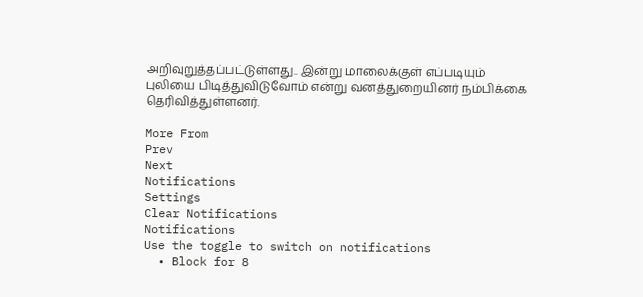அறிவுறுத்தப்பட்டுள்ளது.. இன்று மாலைக்குள் எப்படியும் புலியை பிடித்துவிடுவோம் என்று வனத்துறையினர் நம்பிக்கை தெரிவித்துள்ளனர்.

More From
Prev
Next
Notifications
Settings
Clear Notifications
Notifications
Use the toggle to switch on notifications
  • Block for 8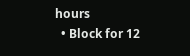hours
  • Block for 12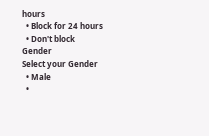hours
  • Block for 24 hours
  • Don't block
Gender
Select your Gender
  • Male
  •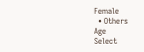Female
  • Others
Age
Select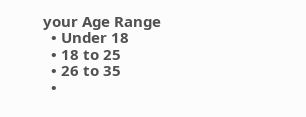your Age Range
  • Under 18
  • 18 to 25
  • 26 to 35
  •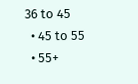36 to 45
  • 45 to 55
  • 55+